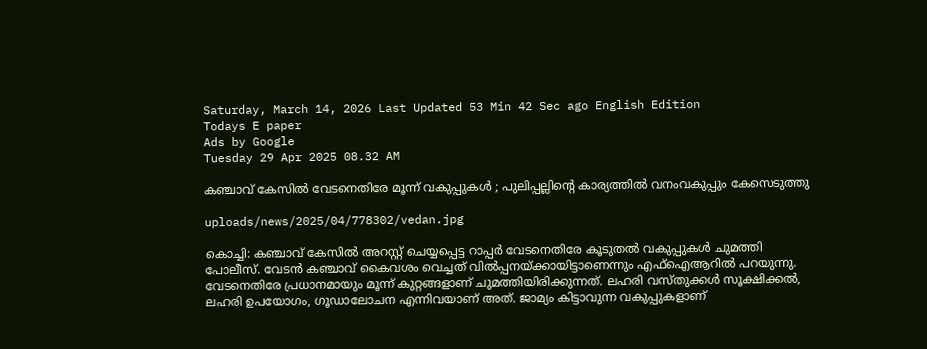Saturday, March 14, 2026 Last Updated 53 Min 42 Sec ago English Edition
Todays E paper
Ads by Google
Tuesday 29 Apr 2025 08.32 AM

കഞ്ചാവ് കേസില്‍ വേടനെതിരേ മൂന്ന് വകുപ്പുകള്‍ ; പുലിപ്പല്ലിന്റെ കാര്യത്തില്‍ വനംവകുപ്പും കേസെടുത്തു

uploads/news/2025/04/778302/vedan.jpg

കൊച്ചി: കഞ്ചാവ് കേസില്‍ അറസ്റ്റ് ചെയ്യപ്പെട്ട റാപ്പര്‍ വേടനെതിരേ കൂടുതല്‍ വകുപ്പുകള്‍ ചുമത്തി പോലീസ്. വേടന്‍ കഞ്ചാവ് കൈവശം വെച്ചത് വില്‍പ്പനയ്ക്കായിട്ടാണെന്നും എഫ്‌ഐആറില്‍ പറയുന്നു. വേടനെതിരേ പ്രധാനമായും മൂന്ന് കുറ്റങ്ങളാണ് ചുമത്തിയിരിക്കുന്നത്. ലഹരി വസ്തുക്കള്‍ സൂക്ഷിക്കല്‍, ലഹരി ഉപയോഗം, ഗൂഡാലോചന എന്നിവയാണ് അത്. ജാമ്യം കിട്ടാവുന്ന വകുപ്പുകളാണ്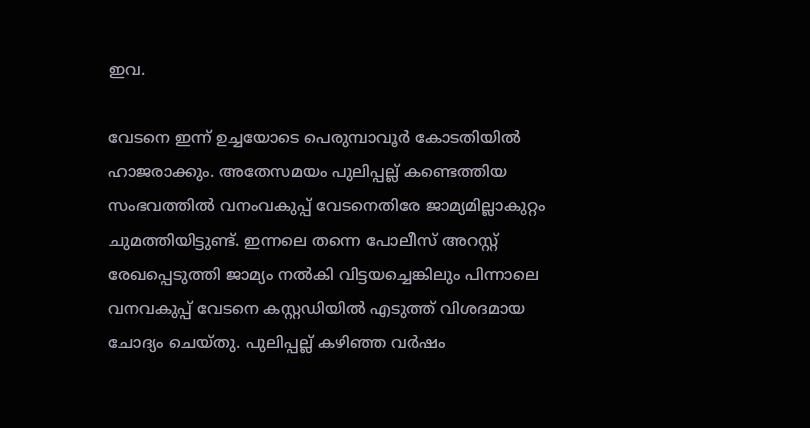ഇവ.

വേടനെ ഇന്ന് ഉച്ചയോടെ പെരുമ്പാവൂര്‍ കോടതിയില്‍ ഹാജരാക്കും. അതേസമയം പുലിപ്പല്ല് കണ്ടെത്തിയ സംഭവത്തില്‍ വനംവകുപ്പ് വേടനെതിരേ ജാമ്യമില്ലാകുറ്റം ചുമത്തിയിട്ടുണ്ട്. ഇന്നലെ തന്നെ പോലീസ് അറസ്റ്റ് രേഖപ്പെടുത്തി ജാമ്യം നല്‍കി വിട്ടയച്ചെങ്കിലും പിന്നാലെ വനവകുപ്പ് വേടനെ കസ്റ്റഡിയില്‍ എടുത്ത് വിശദമായ ചോദ്യം ചെയ്തു. പുലിപ്പല്ല് കഴിഞ്ഞ വര്‍ഷം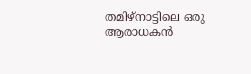തമിഴ്‌നാട്ടിലെ ഒരു ആരാധകന്‍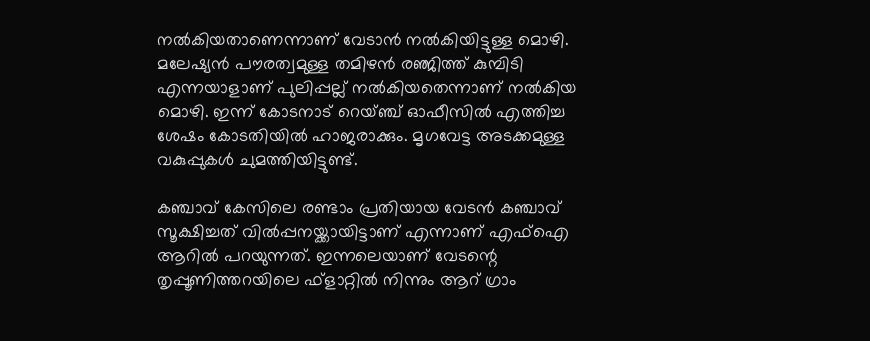നല്‍കിയതാണെന്നാണ് വേടാന്‍ നല്‍കിയിട്ടുള്ള മൊഴി. മലേഷ്യന്‍ പൗരത്വമുള്ള തമിഴന്‍ രഞ്ജിത്ത് കുമ്പിടി എന്നയാളാണ് പുലിപ്പല്ല് നല്‍കിയതെന്നാണ് നല്‍കിയ മൊഴി. ഇന്ന് കോടനാട് റെയ്ഞ്ച് ഓഫീസില്‍ എത്തിച്ച ശേഷം കോടതിയില്‍ ഹാജരാക്കും. മൃഗവേട്ട അടക്കമുള്ള വകുപ്പുകള്‍ ചുമത്തിയിട്ടുണ്ട്.

കഞ്ചാവ് കേസിലെ രണ്ടാം പ്രതിയായ വേടന്‍ കഞ്ചാവ് സൂക്ഷിച്ചത് വില്‍പ്പനയ്ക്കായിട്ടാണ് എന്നാണ് എഫ്‌ഐ ആറില്‍ പറയുന്നത്. ഇന്നലെയാണ് വേടന്റെ തൃപ്പൂണിത്തറയിലെ ഫ്‌ളാറ്റില്‍ നിന്നും ആറ് ഗ്രാം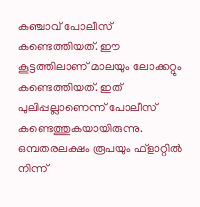കഞ്ചാവ് പോലീസ് കണ്ടെത്തിയത്. ഈ കൂട്ടത്തിലാണ് മാലയും ലോക്കറ്റും കണ്ടെത്തിയത്. ഇത് പുലിപ്പല്ലാണെന്ന് പോലീസ് കണ്ടെത്തുകയായിരുന്നു. ഒമ്പതരലക്ഷം രൂപയും ഫ്‌ളാറ്റില്‍ നിന്ന്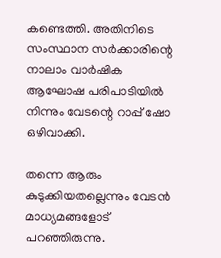കണ്ടെത്തി. അതിനിടെ സംസ്ഥാന സര്‍ക്കാരിന്റെ നാലാം വാര്‍ഷിക ആഘോഷ പരിപാടിയില്‍ നിന്നും വേടന്റെ റാപ്പ് ഷോ ഒഴിവാക്കി.

തന്നെ ആരും കുടുക്കിയതല്ലെന്നും വേടന്‍ മാധ്യമങ്ങളോട് പറഞ്ഞിരുന്നു.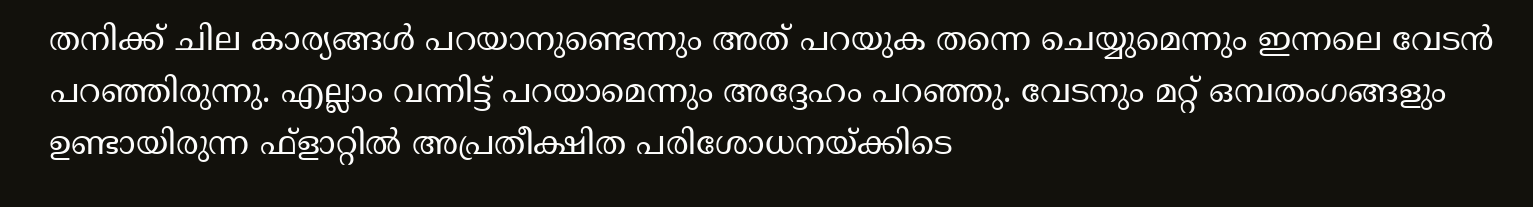തനിക്ക് ചില കാര്യങ്ങള്‍ പറയാനുണ്ടെന്നും അത് പറയുക തന്നെ ചെയ്യുമെന്നും ഇന്നലെ വേടന്‍ പറഞ്ഞിരുന്നു. എല്ലാം വന്നിട്ട് പറയാമെന്നും അദ്ദേഹം പറഞ്ഞു. വേടനും മറ്റ് ഒമ്പതംഗങ്ങളും ഉണ്ടായിരുന്ന ഫ്‌ളാറ്റില്‍ അപ്രതീക്ഷിത പരിശോധനയ്ക്കിടെ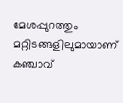മേശപ്പുറത്തും മറ്റിടങ്ങളിലുമായാണ് കഞ്ചാവ്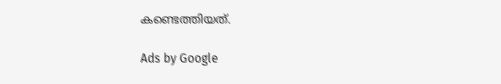കണ്ടെത്തിയത്.

Ads by Google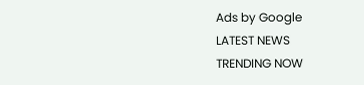Ads by Google
LATEST NEWS
TRENDING NOW